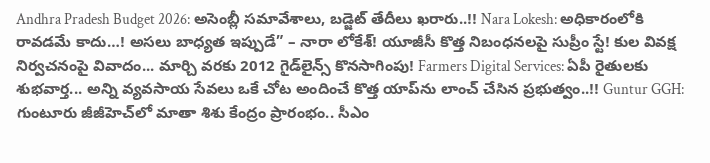Andhra Pradesh Budget 2026: అసెంబ్లీ సమావేశాలు, బడ్జెట్ తేదీలు ఖరారు..!! Nara Lokesh: అధికారంలోకి రావడమే కాదు…! అసలు బాధ్యత ఇప్పుడే” – నారా లోకేశ్! యూజీసీ కొత్త నిబంధనలపై సుప్రీం స్టే! కుల వివక్ష నిర్వచనంపై వివాదం... మార్చి వరకు 2012 గైడ్‌లైన్స్ కొనసాగింపు! Farmers Digital Services: ఏపీ రైతులకు శుభవార్త... అన్ని వ్యవసాయ సేవలు ఒకే చోట అందించే కొత్త యాప్‌ను లాంచ్ చేసిన ప్రభుత్వం..!! Guntur GGH: గుంటూరు జీజీహెచ్‌లో మాతా శిశు కేంద్రం ప్రారంభం.. సీఎం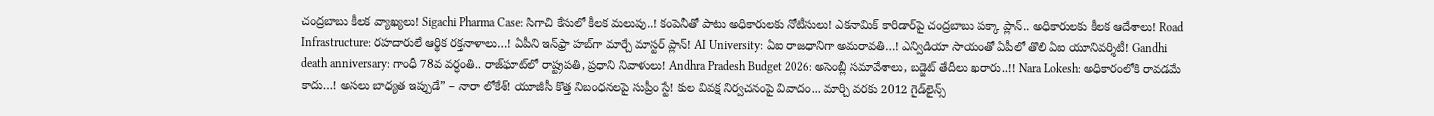చంద్రబాబు కీలక వ్యాఖ్యలు! Sigachi Pharma Case: సిగాచి కేసులో కీలక మలుపు..! కంపెనీతో పాటు అధికారులకు నోటీసులు! ఎకనామిక్ కారిడార్‌పై చంద్రబాబు పక్కా ప్లాన్.. అధికారులకు కీలక ఆదేశాలు! Road Infrastructure: రహదారులే ఆర్థిక రక్తనాళాలు…! ఏపీని ఇన్‌ఫ్రా హబ్‌గా మార్చే మాస్టర్ ప్లాన్! AI University: ఏఐ రాజధానిగా అమరావతి…! ఎన్విడియా సాయంతో ఏపీలో తొలి ఏఐ యూనివర్శిటీ! Gandhi death anniversary: గాంధీ 78వ వర్ధంతి.. రాజ్‌ఘాట్‌లో రాష్ట్రపతి, ప్రధాని నివాళులు! Andhra Pradesh Budget 2026: అసెంబ్లీ సమావేశాలు, బడ్జెట్ తేదీలు ఖరారు..!! Nara Lokesh: అధికారంలోకి రావడమే కాదు…! అసలు బాధ్యత ఇప్పుడే” – నారా లోకేశ్! యూజీసీ కొత్త నిబంధనలపై సుప్రీం స్టే! కుల వివక్ష నిర్వచనంపై వివాదం... మార్చి వరకు 2012 గైడ్‌లైన్స్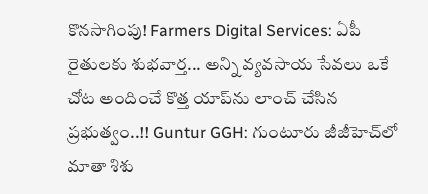కొనసాగింపు! Farmers Digital Services: ఏపీ రైతులకు శుభవార్త... అన్ని వ్యవసాయ సేవలు ఒకే చోట అందించే కొత్త యాప్‌ను లాంచ్ చేసిన ప్రభుత్వం..!! Guntur GGH: గుంటూరు జీజీహెచ్‌లో మాతా శిశు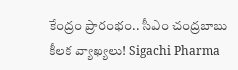కేంద్రం ప్రారంభం.. సీఎం చంద్రబాబు కీలక వ్యాఖ్యలు! Sigachi Pharma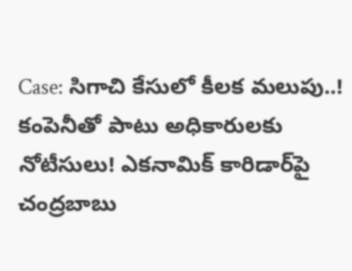Case: సిగాచి కేసులో కీలక మలుపు..! కంపెనీతో పాటు అధికారులకు నోటీసులు! ఎకనామిక్ కారిడార్‌పై చంద్రబాబు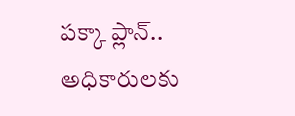పక్కా ప్లాన్.. అధికారులకు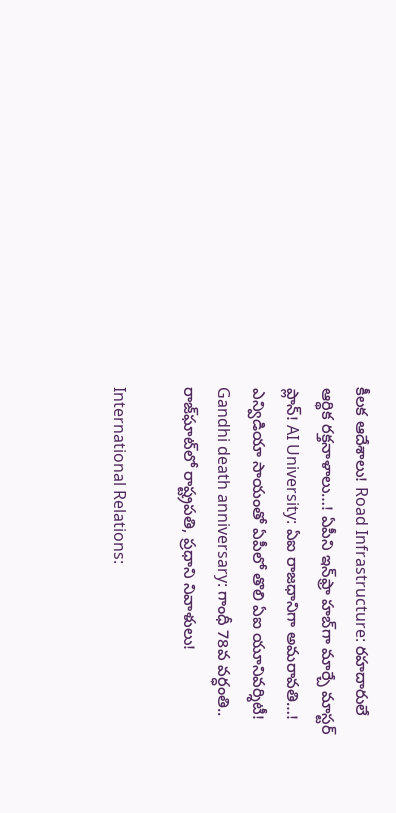కీలక ఆదేశాలు! Road Infrastructure: రహదారులే ఆర్థిక రక్తనాళాలు…! ఏపీని ఇన్‌ఫ్రా హబ్‌గా మార్చే మాస్టర్ ప్లాన్! AI University: ఏఐ రాజధానిగా అమరావతి…! ఎన్విడియా సాయంతో ఏపీలో తొలి ఏఐ యూనివర్శిటీ! Gandhi death anniversary: గాంధీ 78వ వర్ధంతి.. రాజ్‌ఘాట్‌లో రాష్ట్రపతి, ప్రధాని నివాళులు!

International Relations: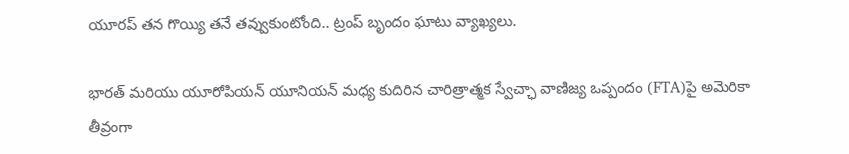యూరప్ తన గొయ్యి తనే తవ్వుకుంటోంది.. ట్రంప్ బృందం ఘాటు వ్యాఖ్యలు.

భారత్ మరియు యూరోపియన్ యూనియన్ మధ్య కుదిరిన చారిత్రాత్మక స్వేచ్ఛా వాణిజ్య ఒప్పందం (FTA)పై అమెరికా తీవ్రంగా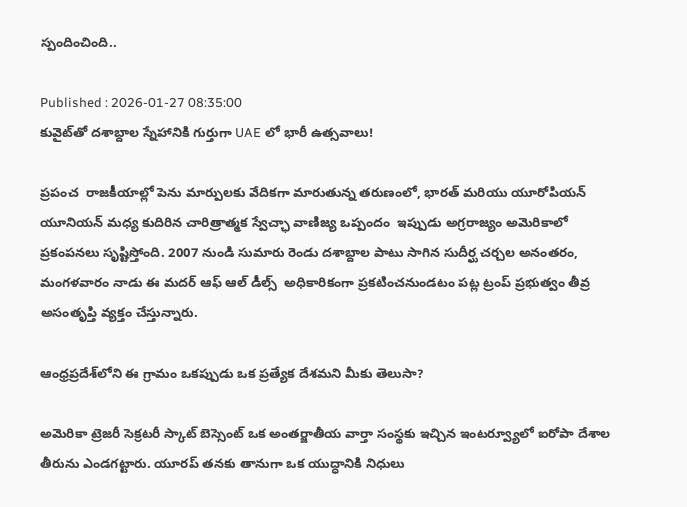స్పందించింది..

Published : 2026-01-27 08:35:00
కువైట్‌తో దశాబ్దాల స్నేహానికి గుర్తుగా UAE లో భారీ ఉత్సవాలు!

ప్రపంచ  రాజకీయాల్లో పెను మార్పులకు వేదికగా మారుతున్న తరుణంలో, భారత్ మరియు యూరోపియన్ యూనియన్ మధ్య కుదిరిన చారిత్రాత్మక స్వేచ్ఛా వాణిజ్య ఒప్పందం  ఇప్పుడు అగ్రరాజ్యం అమెరికాలో ప్రకంపనలు సృష్టిస్తోంది. 2007 నుండి సుమారు రెండు దశాబ్దాల పాటు సాగిన సుదీర్ఘ చర్చల అనంతరం, మంగళవారం నాడు ఈ మదర్ ఆఫ్ ఆల్ డీల్స్  అధికారికంగా ప్రకటించనుండటం పట్ల ట్రంప్ ప్రభుత్వం తీవ్ర అసంతృప్తి వ్యక్తం చేస్తున్నారు.

ఆంధ్రప్రదేశ్‌లోని ఈ గ్రామం ఒకప్పుడు ఒక ప్రత్యేక దేశమని మీకు తెలుసా?

అమెరికా ట్రెజరీ సెక్రటరీ స్కాట్ బెస్సెంట్ ఒక అంతర్జాతీయ వార్తా సంస్థకు ఇచ్చిన ఇంటర్వ్యూలో ఐరోపా దేశాల తీరును ఎండగట్టారు. యూరప్ తనకు తానుగా ఒక యుద్ధానికి నిధులు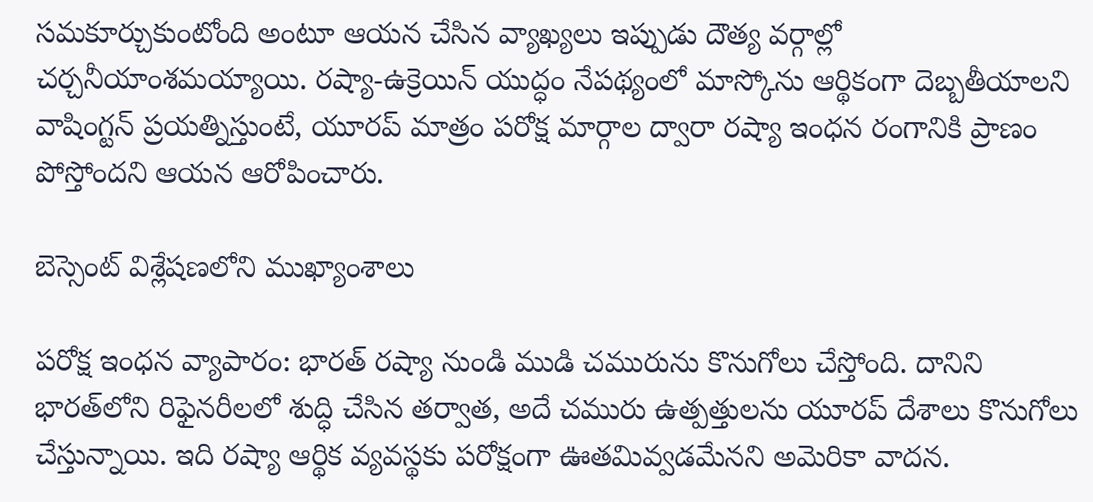సమకూర్చుకుంటోంది అంటూ ఆయన చేసిన వ్యాఖ్యలు ఇప్పుడు దౌత్య వర్గాల్లో చర్చనీయాంశమయ్యాయి. రష్యా-ఉక్రెయిన్ యుద్ధం నేపథ్యంలో మాస్కోను ఆర్థికంగా దెబ్బతీయాలని వాషింగ్టన్ ప్రయత్నిస్తుంటే, యూరప్ మాత్రం పరోక్ష మార్గాల ద్వారా రష్యా ఇంధన రంగానికి ప్రాణం పోస్తోందని ఆయన ఆరోపించారు.

బెస్సెంట్ విశ్లేషణలోని ముఖ్యాంశాలు

పరోక్ష ఇంధన వ్యాపారం: భారత్ రష్యా నుండి ముడి చమురును కొనుగోలు చేస్తోంది. దానిని భారత్‌లోని రిఫైనరీలలో శుద్ధి చేసిన తర్వాత, అదే చమురు ఉత్పత్తులను యూరప్ దేశాలు కొనుగోలు చేస్తున్నాయి. ఇది రష్యా ఆర్థిక వ్యవస్థకు పరోక్షంగా ఊతమివ్వడమేనని అమెరికా వాదన.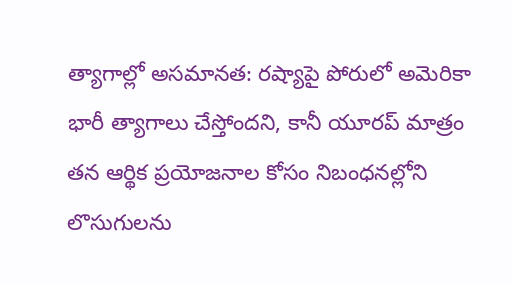త్యాగాల్లో అసమానత: రష్యాపై పోరులో అమెరికా భారీ త్యాగాలు చేస్తోందని, కానీ యూరప్ మాత్రం తన ఆర్థిక ప్రయోజనాల కోసం నిబంధనల్లోని లొసుగులను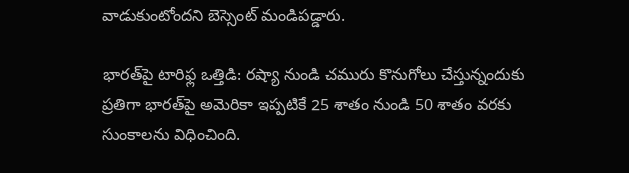వాడుకుంటోందని బెస్సెంట్ మండిపడ్డారు.

భారత్‌పై టారిఫ్ల ఒత్తిడి: రష్యా నుండి చమురు కొనుగోలు చేస్తున్నందుకు ప్రతిగా భారత్‌పై అమెరికా ఇప్పటికే 25 శాతం నుండి 50 శాతం వరకు సుంకాలను విధించింది.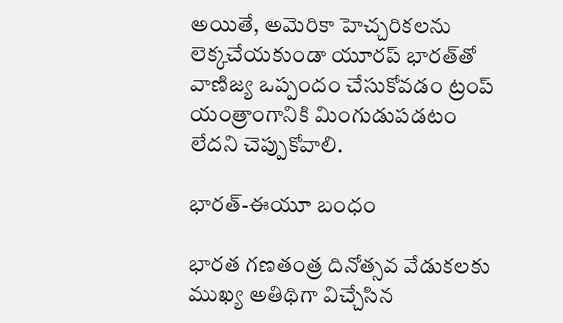అయితే, అమెరికా హెచ్చరికలను లెక్కచేయకుండా యూరప్ భారత్‌తో వాణిజ్య ఒప్పందం చేసుకోవడం ట్రంప్ యంత్రాంగానికి మింగుడుపడటం లేదని చెప్పుకోవాలి.

భారత్-ఈయూ బంధం

భారత గణతంత్ర దినోత్సవ వేడుకలకు ముఖ్య అతిథిగా విచ్చేసిన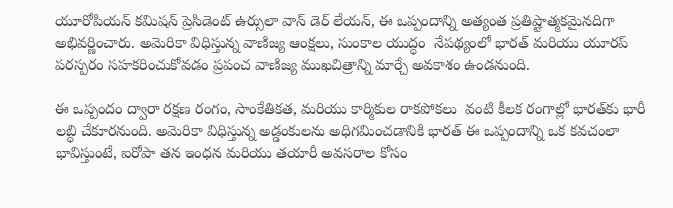యూరోపియన్ కమిషన్ ప్రెసిడెంట్ ఉర్సులా వాన్ డెర్ లేయన్, ఈ ఒప్పందాన్ని అత్యంత ప్రతిష్టాత్మకమైనదిగా అభివర్ణించారు. అమెరికా విధిస్తున్న వాణిజ్య ఆంక్షలు, సుంకాల యుద్ధం  నేపథ్యంలో భారత్ మరియు యూరప్ పరస్పరం సహకరించుకోవడం ప్రపంచ వాణిజ్య ముఖచిత్రాన్ని మార్చే అవకాశం ఉండనుంది.

ఈ ఒప్పందం ద్వారా రక్షణ రంగం, సాంకేతికత, మరియు కార్మికుల రాకపోకలు  వంటి కీలక రంగాల్లో భారత్‌కు భారీ లబ్ధి చేకూరనుంది. అమెరికా విధిస్తున్న అడ్డంకులను అధిగమించడానికి భారత్ ఈ ఒప్పందాన్ని ఒక కవచంలా భావిస్తుంటే, ఐరోపా తన ఇంధన మరియు తయారీ అవసరాల కోసం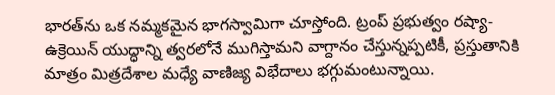భారత్‌ను ఒక నమ్మకమైన భాగస్వామిగా చూస్తోంది. ట్రంప్ ప్రభుత్వం రష్యా-ఉక్రెయిన్ యుద్ధాన్ని త్వరలోనే ముగిస్తామని వాగ్దానం చేస్తున్నప్పటికీ, ప్రస్తుతానికి మాత్రం మిత్రదేశాల మధ్యే వాణిజ్య విభేదాలు భగ్గుమంటున్నాయి.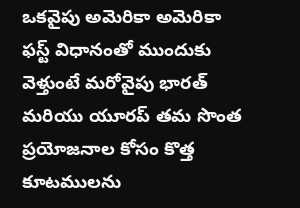ఒకవైపు అమెరికా అమెరికా ఫస్ట్ విధానంతో ముందుకు వెళ్తుంటే మరోవైపు భారత్ మరియు యూరప్ తమ సొంత ప్రయోజనాల కోసం కొత్త కూటములను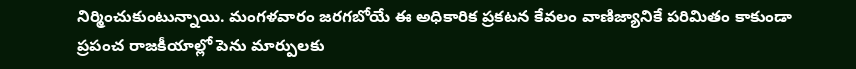నిర్మించుకుంటున్నాయి. మంగళవారం జరగబోయే ఈ అధికారిక ప్రకటన కేవలం వాణిజ్యానికే పరిమితం కాకుండా ప్రపంచ రాజకీయాల్లో పెను మార్పులకు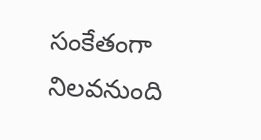సంకేతంగా నిలవనుంది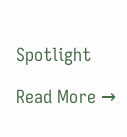Spotlight

Read More →